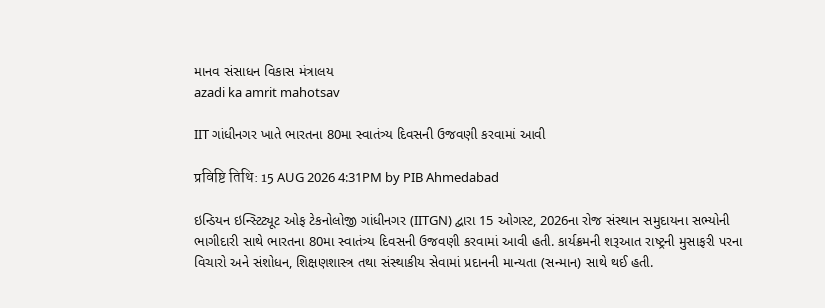માનવ સંસાધન વિકાસ મંત્રાલય
azadi ka amrit mahotsav

IIT ગાંધીનગર ખાતે ભારતના 80મા સ્વાતંત્ર્ય દિવસની ઉજવણી કરવામાં આવી

प्रविष्टि तिथि: 15 AUG 2026 4:31PM by PIB Ahmedabad

ઇન્ડિયન ઇન્સ્ટિટ્યૂટ ઓફ ટેકનોલોજી ગાંધીનગર (IITGN) દ્વારા 15 ઓગસ્ટ, 2026ના રોજ સંસ્થાન સમુદાયના સભ્યોની ભાગીદારી સાથે ભારતના 80મા સ્વાતંત્ર્ય દિવસની ઉજવણી કરવામાં આવી હતી. કાર્યક્રમની શરૂઆત રાષ્ટ્રની મુસાફરી પરના વિચારો અને સંશોધન, શિક્ષણશાસ્ત્ર તથા સંસ્થાકીય સેવામાં પ્રદાનની માન્યતા (સન્માન) સાથે થઈ હતી.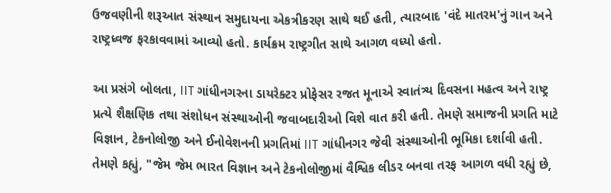ઉજવણીની શરૂઆત સંસ્થાન સમુદાયના એકત્રીકરણ સાથે થઈ હતી, ત્યારબાદ 'વંદે માતરમ'નું ગાન અને રાષ્ટ્રધ્વજ ફરકાવવામાં આવ્યો હતો. કાર્યક્રમ રાષ્ટ્રગીત સાથે આગળ વધ્યો હતો.

આ પ્રસંગે બોલતા, IIT ગાંધીનગરના ડાયરેક્ટર પ્રોફેસર રજત મૂનાએ સ્વાતંત્ર્ય દિવસના મહત્વ અને રાષ્ટ્ર પ્રત્યે શૈક્ષણિક તથા સંશોધન સંસ્થાઓની જવાબદારીઓ વિશે વાત કરી હતી. તેમણે સમાજની પ્રગતિ માટે વિજ્ઞાન, ટેકનોલોજી અને ઈનોવેશનની પ્રગતિમાં IIT ગાંધીનગર જેવી સંસ્થાઓની ભૂમિકા દર્શાવી હતી. તેમણે કહ્યું, "જેમ જેમ ભારત વિજ્ઞાન અને ટેકનોલોજીમાં વૈશ્વિક લીડર બનવા તરફ આગળ વધી રહ્યું છે,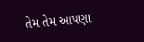તેમ તેમ આપણા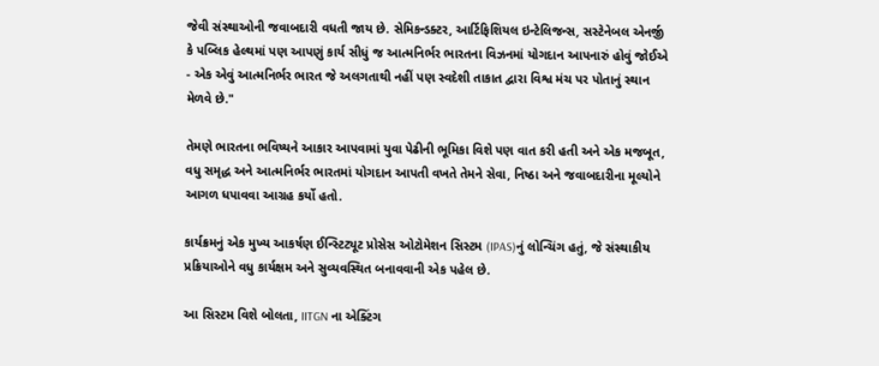જેવી સંસ્થાઓની જવાબદારી વધતી જાય છે. સેમિકન્ડક્ટર, આર્ટિફિશિયલ ઇન્ટેલિજન્સ, સસ્ટેનેબલ એનર્જી કે પબ્લિક હેલ્થમાં પણ આપણું કાર્ય સીધું જ આત્મનિર્ભર ભારતના વિઝનમાં યોગદાન આપનારું હોવું જોઈએ - એક એવું આત્મનિર્ભર ભારત જે અલગતાથી નહીં પણ સ્વદેશી તાકાત દ્વારા વિશ્વ મંચ પર પોતાનું સ્થાન મેળવે છે."

તેમણે ભારતના ભવિષ્યને આકાર આપવામાં યુવા પેઢીની ભૂમિકા વિશે પણ વાત કરી હતી અને એક મજબૂત, વધુ સમૃદ્ધ અને આત્મનિર્ભર ભારતમાં યોગદાન આપતી વખતે તેમને સેવા, નિષ્ઠા અને જવાબદારીના મૂલ્યોને આગળ ધપાવવા આગ્રહ કર્યો હતો.

કાર્યક્રમનું એક મુખ્ય આકર્ષણ ઈન્સ્ટિટ્યૂટ પ્રોસેસ ઓટોમેશન સિસ્ટમ (IPAS)નું લોન્ચિંગ હતું, જે સંસ્થાકીય પ્રક્રિયાઓને વધુ કાર્યક્ષમ અને સુવ્યવસ્થિત બનાવવાની એક પહેલ છે.

આ સિસ્ટમ વિશે બોલતા, IITGN ના એક્ટિંગ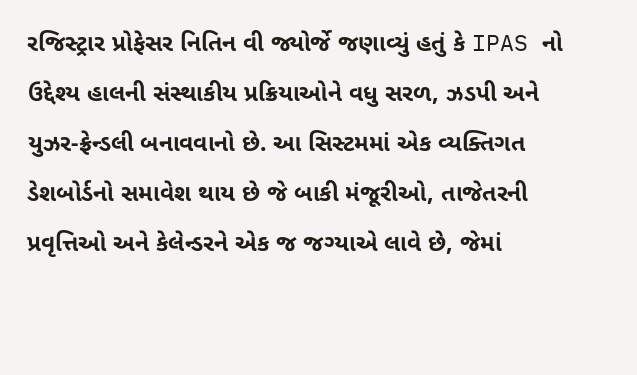રજિસ્ટ્રાર પ્રોફેસર નિતિન વી જ્યોર્જે જણાવ્યું હતું કે IPAS નો ઉદ્દેશ્ય હાલની સંસ્થાકીય પ્રક્રિયાઓને વધુ સરળ, ઝડપી અને યુઝર-ફ્રેન્ડલી બનાવવાનો છે. આ સિસ્ટમમાં એક વ્યક્તિગત ડેશબોર્ડનો સમાવેશ થાય છે જે બાકી મંજૂરીઓ, તાજેતરની પ્રવૃત્તિઓ અને કેલેન્ડરને એક જ જગ્યાએ લાવે છે, જેમાં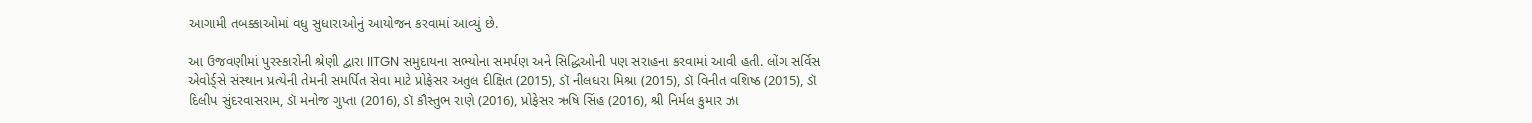આગામી તબક્કાઓમાં વધુ સુધારાઓનું આયોજન કરવામાં આવ્યું છે.

આ ઉજવણીમાં પુરસ્કારોની શ્રેણી દ્વારા IITGN સમુદાયના સભ્યોના સમર્પણ અને સિદ્ધિઓની પણ સરાહના કરવામાં આવી હતી. લોંગ સર્વિસ એવોર્ડ્સે સંસ્થાન પ્રત્યેની તેમની સમર્પિત સેવા માટે પ્રોફેસર અતુલ દીક્ષિત (2015), ડૉ નીલધરા મિશ્રા (2015), ડૉ વિનીત વશિષ્ઠ (2015), ડૉ દિલીપ સુંદરવાસરામ, ડૉ મનોજ ગુપ્તા (2016), ડૉ કૌસ્તુભ રાણે (2016), પ્રોફેસર ઋષિ સિંહ (2016), શ્રી નિર્મલ કુમાર ઝા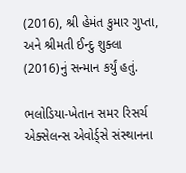(2016), શ્રી હેમંત કુમાર ગુપ્તા, અને શ્રીમતી ઈન્દુ શુક્લા (2016)નું સન્માન કર્યું હતું.

ભલોડિયા-ખેતાન સમર રિસર્ચ એક્સેલન્સ એવોર્ડ્સે સંસ્થાનના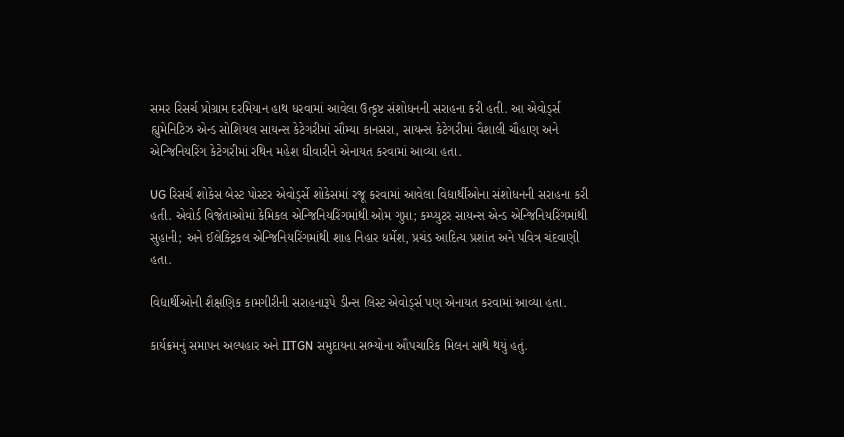સમર રિસર્ચ પ્રોગ્રામ દરમિયાન હાથ ધરવામાં આવેલા ઉત્કૃષ્ટ સંશોધનની સરાહના કરી હતી. આ એવોર્ડ્સ હ્યુમેનિટિઝ એન્ડ સોશિયલ સાયન્સ કેટેગરીમાં સૌમ્યા કાનસરા, સાયન્સ કેટેગરીમાં વૈશાલી ચૌહાણ અને એન્જિનિયરિંગ કેટેગરીમાં રથિન મહેશ ઘીવારીને એનાયત કરવામાં આવ્યા હતા.

UG રિસર્ચ શોકેસ બેસ્ટ પોસ્ટર એવોર્ડ્સે શોકેસમાં રજૂ કરવામાં આવેલા વિદ્યાર્થીઓના સંશોધનની સરાહના કરી હતી. એવોર્ડ વિજેતાઓમાં કેમિકલ એન્જિનિયરિંગમાંથી ઓમ ગુપ્તા; કમ્પ્યુટર સાયન્સ એન્ડ એન્જિનિયરિંગમાંથી સુહાની; અને ઈલેક્ટ્રિકલ એન્જિનિયરિંગમાંથી શાહ નિહાર ધર્મેશ, પ્રચંડ આદિત્ય પ્રશાંત અને પવિત્ર ચંદવાણી હતા.

વિદ્યાર્થીઓની શૈક્ષણિક કામગીરીની સરાહનારૂપે ડીન્સ લિસ્ટ એવોર્ડ્સ પણ એનાયત કરવામાં આવ્યા હતા.

કાર્યક્રમનું સમાપન અલ્પહાર અને IITGN સમુદાયના સભ્યોના ઔપચારિક મિલન સાથે થયું હતું.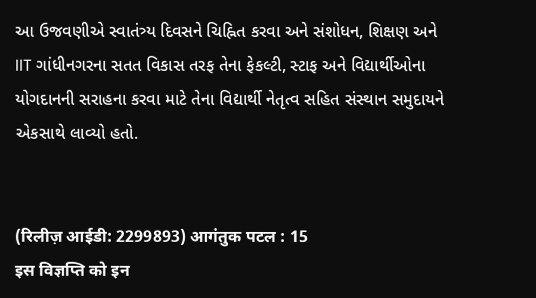આ ઉજવણીએ સ્વાતંત્ર્ય દિવસને ચિહ્નિત કરવા અને સંશોધન, શિક્ષણ અને IIT ગાંધીનગરના સતત વિકાસ તરફ તેના ફેકલ્ટી, સ્ટાફ અને વિદ્યાર્થીઓના યોગદાનની સરાહના કરવા માટે તેના વિદ્યાર્થી નેતૃત્વ સહિત સંસ્થાન સમુદાયને એકસાથે લાવ્યો હતો.


(रिलीज़ आईडी: 2299893) आगंतुक पटल : 15
इस विज्ञप्ति को इन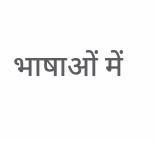भाषाओं में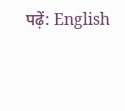पढ़ें: English